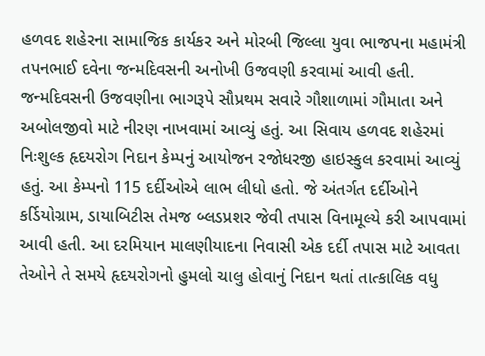હળવદ શહેરના સામાજિક કાર્યકર અને મોરબી જિલ્લા યુવા ભાજપના મહામંત્રી તપનભાઈ દવેના જન્મદિવસની અનોખી ઉજવણી કરવામાં આવી હતી.
જન્મદિવસની ઉજવણીના ભાગરૂપે સૌપ્રથમ સવારે ગૌશાળામાં ગૌમાતા અને અબોલજીવો માટે નીરણ નાખવામાં આવ્યું હતું. આ સિવાય હળવદ શહેરમાં નિઃશુલ્ક હૃદયરોગ નિદાન કેમ્પનું આયોજન રજોધરજી હાઇસ્કુલ કરવામાં આવ્યું હતું. આ કેમ્પનો 115 દર્દીઓએ લાભ લીધો હતો. જે અંતર્ગત દર્દીઓને કર્ડિયોગ્રામ, ડાયાબિટીસ તેમજ બ્લડપ્રશર જેવી તપાસ વિનામૂલ્યે કરી આપવામાં આવી હતી. આ દરમિયાન માલણીયાદના નિવાસી એક દર્દી તપાસ માટે આવતા તેઓને તે સમયે હૃદયરોગનો હુમલો ચાલુ હોવાનું નિદાન થતાં તાત્કાલિક વધુ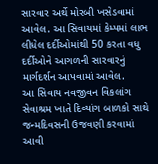સારવાર અર્થે મોરબી ખસેડવામાં આવેલ. આ સિવાયમાં કેમ્પમાં લાભ લીધેલ દર્દીઓમાંથી 50 કરતા વધુ દર્દીઓને આગળની સારવારનું માર્ગદર્શન આપવામાં આવેલ.
આ સિવાય નવજીવન વિકલાંગ સેવાશ્રમ ખાતે દિવ્યાંગ બાળકો સાથે જન્મદિવસની ઉજવણી કરવામાં આવી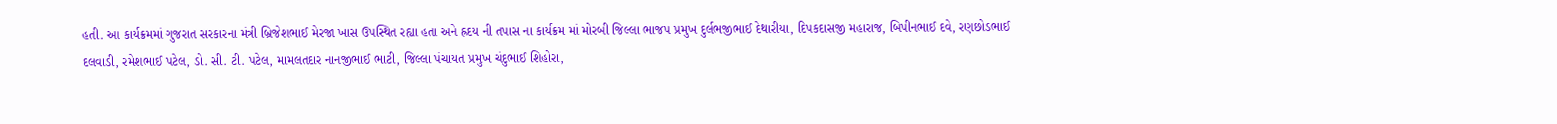હતી. આ કાર્યક્રમમાં ગુજરાત સરકારના મંત્રી બ્રિજેશભાઈ મેરજા ખાસ ઉપસ્થિત રહ્યા હતા અને હ્રદય ની તપાસ ના કાર્યક્રમ માં મોરબી જિલ્લા ભાજપ પ્રમુખ દુર્લભજીભાઈ દેથારીયા, દિપકદાસજી મહારાજ, બિપીનભાઈ દવે, રણછોડભાઈ દલવાડી, રમેશભાઈ પટેલ, ડો. સી. ટી. પટેલ, મામલતદાર નાનજીભાઈ ભાટી, જિલ્લા પંચાયત પ્રમુખ ચંદુભાઈ શિહોરા,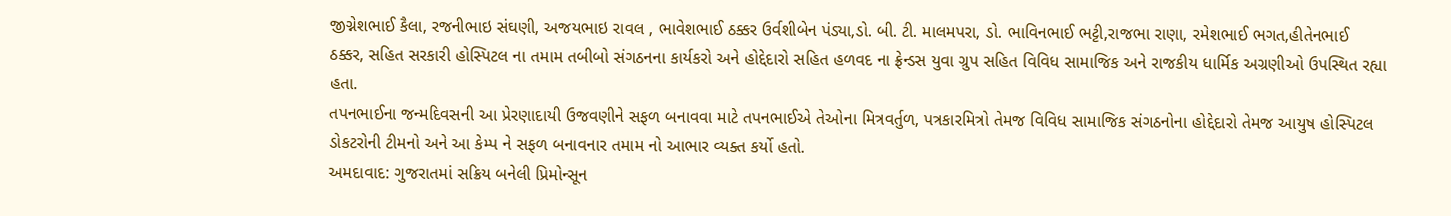જીગ્નેશભાઈ કૈલા, રજનીભાઇ સંઘણી, અજયભાઇ રાવલ , ભાવેશભાઈ ઠક્કર ઉર્વશીબેન પંડ્યા,ડો. બી. ટી. માલમપરા, ડો. ભાવિનભાઈ ભટ્ટી,રાજભા રાણા, રમેશભાઈ ભગત,હીતેનભાઈ ઠક્કર, સહિત સરકારી હોસ્પિટલ ના તમામ તબીબો સંગઠનના કાર્યકરો અને હોદ્દેદારો સહિત હળવદ ના ફ્રેન્ડસ યુવા ગ્રુપ સહિત વિવિધ સામાજિક અને રાજકીય ધાર્મિક અગ્રણીઓ ઉપસ્થિત રહ્યા હતા.
તપનભાઈના જન્મદિવસની આ પ્રેરણાદાયી ઉજવણીને સફળ બનાવવા માટે તપનભાઈએ તેઓના મિત્રવર્તુળ, પત્રકારમિત્રો તેમજ વિવિધ સામાજિક સંગઠનોના હોદ્દેદારો તેમજ આયુષ હોસ્પિટલ ડોકટરોની ટીમનો અને આ કેમ્પ ને સફળ બનાવનાર તમામ નો આભાર વ્યક્ત કર્યો હતો.
અમદાવાદ: ગુજરાતમાં સક્રિય બનેલી પ્રિમોન્સૂન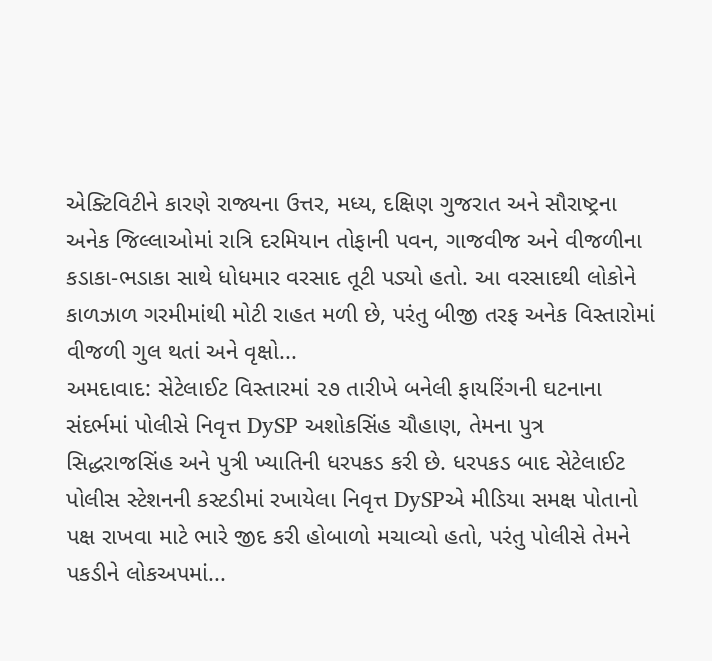એક્ટિવિટીને કારણે રાજ્યના ઉત્તર, મધ્ય, દક્ષિણ ગુજરાત અને સૌરાષ્ટ્રના અનેક જિલ્લાઓમાં રાત્રિ દરમિયાન તોફાની પવન, ગાજવીજ અને વીજળીના કડાકા-ભડાકા સાથે ધોધમાર વરસાદ તૂટી પડ્યો હતો. આ વરસાદથી લોકોને કાળઝાળ ગરમીમાંથી મોટી રાહત મળી છે, પરંતુ બીજી તરફ અનેક વિસ્તારોમાં વીજળી ગુલ થતાં અને વૃક્ષો...
અમદાવાદ: સેટેલાઈટ વિસ્તારમાં ૨૭ તારીખે બનેલી ફાયરિંગની ઘટનાના સંદર્ભમાં પોલીસે નિવૃત્ત DySP અશોકસિંહ ચૌહાણ, તેમના પુત્ર સિદ્ધરાજસિંહ અને પુત્રી ખ્યાતિની ધરપકડ કરી છે. ધરપકડ બાદ સેટેલાઈટ પોલીસ સ્ટેશનની કસ્ટડીમાં રખાયેલા નિવૃત્ત DySPએ મીડિયા સમક્ષ પોતાનો પક્ષ રાખવા માટે ભારે જીદ કરી હોબાળો મચાવ્યો હતો, પરંતુ પોલીસે તેમને પકડીને લોકઅપમાં...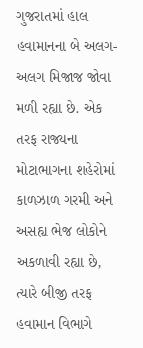ગુજરાતમાં હાલ હવામાનના બે અલગ-અલગ મિજાજ જોવા મળી રહ્યા છે. એક તરફ રાજ્યના મોટાભાગના શહેરોમાં કાળઝાળ ગરમી અને અસહ્ય ભેજ લોકોને અકળાવી રહ્યા છે, ત્યારે બીજી તરફ હવામાન વિભાગે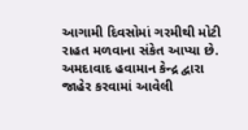આગામી દિવસોમાં ગરમીથી મોટી રાહત મળવાના સંકેત આપ્યા છે. અમદાવાદ હવામાન કેન્દ્ર દ્વારા જાહેર કરવામાં આવેલી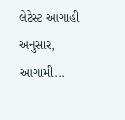લેટેસ્ટ આગાહી અનુસાર, આગામી...